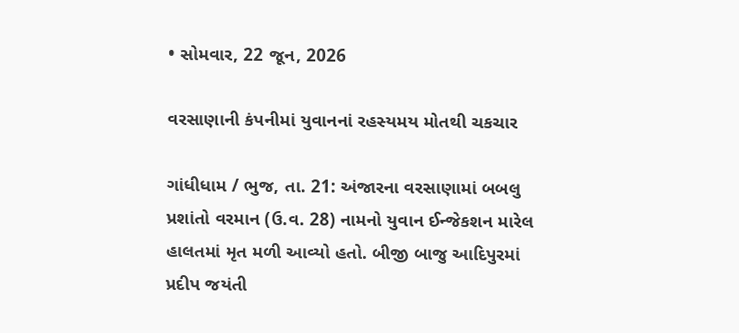• સોમવાર, 22 જૂન, 2026

વરસાણાની કંપનીમાં યુવાનનાં રહસ્યમય મોતથી ચકચાર

ગાંધીધામ / ભુજ, તા. 21: અંજારના વરસાણામાં બબલુ પ્રશાંતો વરમાન (ઉ.વ. 28) નામનો યુવાન ઈન્જેકશન મારેલ હાલતમાં મૃત મળી આવ્યો હતો. બીજી બાજુ આદિપુરમાં પ્રદીપ જયંતી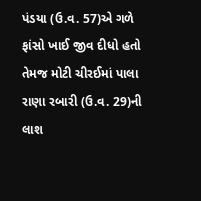પંડયા (ઉ.વ. 57)એ ગળે ફાંસો ખાઈ જીવ દીધો હતો તેમજ મોટી ચીરઈમાં પાલા રાણા રબારી (ઉ.વ. 29)ની લાશ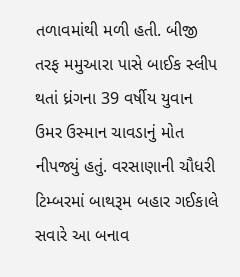તળાવમાંથી મળી હતી. બીજી તરફ મમુઆરા પાસે બાઈક સ્લીપ થતાં ધ્રંગના 39 વર્ષીય યુવાન ઉમર ઉસ્માન ચાવડાનું મોત નીપજ્યું હતું. વરસાણાની ચૌધરી ટિમ્બરમાં બાથરૂમ બહાર ગઈકાલે સવારે આ બનાવ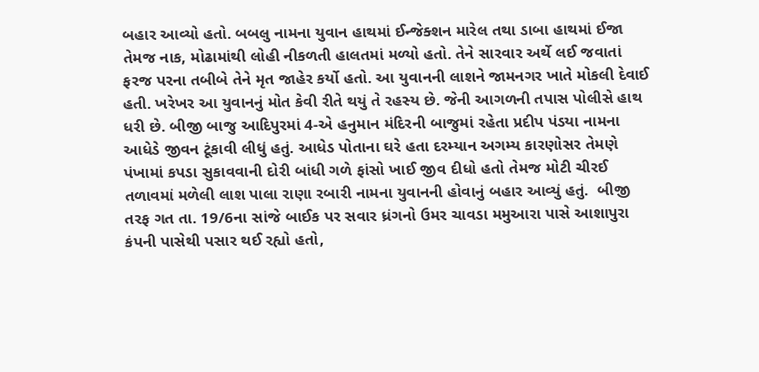બહાર આવ્યો હતો. બબલુ નામના યુવાન હાથમાં ઈન્જેક્શન મારેલ તથા ડાબા હાથમાં ઈજા તેમજ નાક, મોઢામાંથી લોહી નીકળતી હાલતમાં મળ્યો હતો. તેને સારવાર અર્થે લઈ જવાતાં ફરજ પરના તબીબે તેને મૃત જાહેર કર્યો હતો. આ યુવાનની લાશને જામનગર ખાતે મોકલી દેવાઈ હતી. ખરેખર આ યુવાનનું મોત કેવી રીતે થયું તે રહસ્ય છે. જેની આગળની તપાસ પોલીસે હાથ ધરી છે. બીજી બાજુ આદિપુરમાં 4-એ હનુમાન મંદિરની બાજુમાં રહેતા પ્રદીપ પંડયા નામના આધેડે જીવન ટૂંકાવી લીધું હતું. આધેડ પોતાના ઘરે હતા દરમ્યાન અગમ્ય કારણોસર તેમણે પંખામાં કપડા સુકાવવાની દોરી બાંધી ગળે ફાંસો ખાઈ જીવ દીધો હતો તેમજ મોટી ચીરઈ તળાવમાં મળેલી લાશ પાલા રાણા રબારી નામના યુવાનની હોવાનું બહાર આવ્યું હતું.  બીજી તરફ ગત તા. 19/6ના સાંજે બાઈક પર સવાર ધ્રંગનો ઉમર ચાવડા મમુઆરા પાસે આશાપુરા કંપની પાસેથી પસાર થઈ રહ્યો હતો,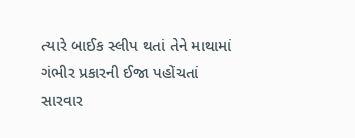ત્યારે બાઈક સ્લીપ થતાં તેને માથામાં ગંભીર પ્રકારની ઈજા પહોંચતાં સારવાર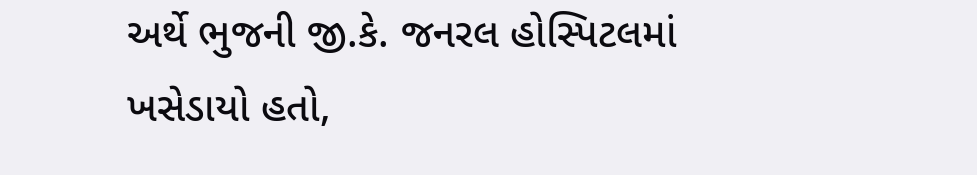અર્થે ભુજની જી.કે. જનરલ હોસ્પિટલમાં ખસેડાયો હતો,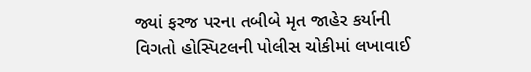જ્યાં ફરજ પરના તબીબે મૃત જાહેર કર્યાની વિગતો હોસ્પિટલની પોલીસ ચોકીમાં લખાવાઈ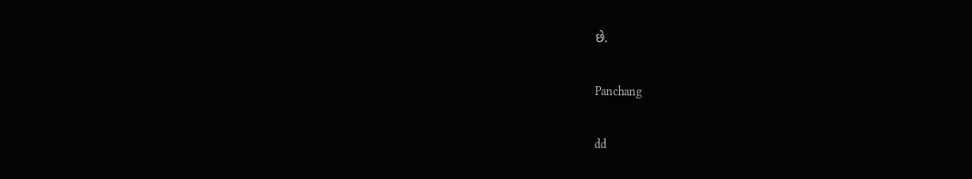છે.

Panchang

dd